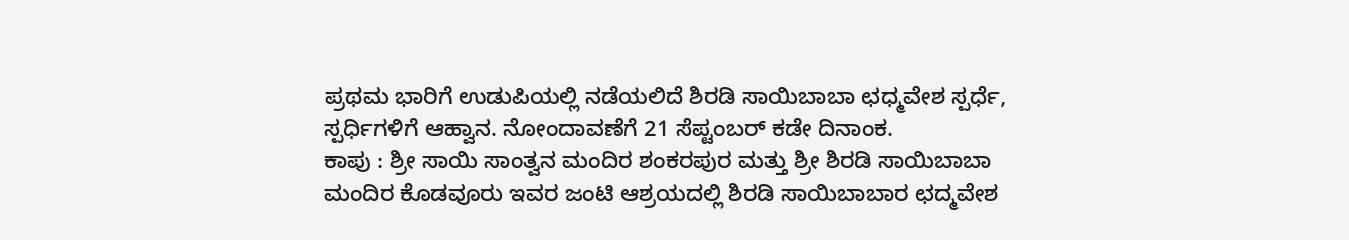ಪ್ರಥಮ ಭಾರಿಗೆ ಉಡುಪಿಯಲ್ಲಿ ನಡೆಯಲಿದೆ ಶಿರಡಿ ಸಾಯಿಬಾಬಾ ಛಧ್ಮವೇಶ ಸ್ಪರ್ಧೆ, ಸ್ಪರ್ಧಿಗಳಿಗೆ ಆಹ್ವಾನ. ನೋಂದಾವಣೆಗೆ 21 ಸೆಪ್ಟಂಬರ್ ಕಡೇ ದಿನಾಂಕ.
ಕಾಪು : ಶ್ರೀ ಸಾಯಿ ಸಾಂತ್ವನ ಮಂದಿರ ಶಂಕರಪುರ ಮತ್ತು ಶ್ರೀ ಶಿರಡಿ ಸಾಯಿಬಾಬಾ ಮಂದಿರ ಕೊಡವೂರು ಇವರ ಜಂಟಿ ಆಶ್ರಯದಲ್ಲಿ ಶಿರಡಿ ಸಾಯಿಬಾಬಾರ ಛದ್ಮವೇಶ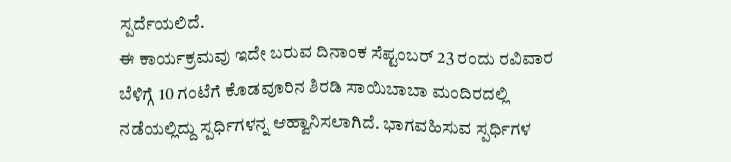ಸ್ಪರ್ದೆಯಲಿದೆ.
ಈ ಕಾರ್ಯಕ್ರಮವು ಇದೇ ಬರುವ ದಿನಾಂಕ ಸೆಪ್ಟಂಬರ್ 23 ರಂದು ರವಿವಾರ ಬೆಳಿಗ್ಗೆ 10 ಗಂಟೆಗೆ ಕೊಡವೂರಿನ ಶಿರಡಿ ಸಾಯಿಬಾಬಾ ಮಂದಿರದಲ್ಲಿ ನಡೆಯಲ್ಲಿದ್ದು ಸ್ಪರ್ಧಿಗಳನ್ನ ಆಹ್ವಾನಿಸಲಾಗಿದೆ. ಭಾಗವಹಿಸುವ ಸ್ಪರ್ಧಿಗಳ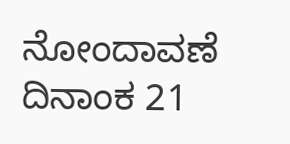ನೋಂದಾವಣೆ ದಿನಾಂಕ 21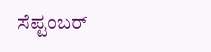ಸೆಪ್ಟಂಬರ್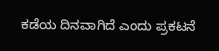ಕಡೆಯ ದಿನವಾಗಿದೆ ಎಂದು ಪ್ರಕಟನೆ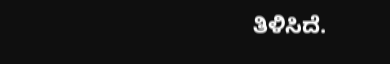ತಿಳಿಸಿದೆ.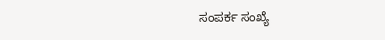ಸಂಪರ್ಕ ಸಂಖ್ಯೆ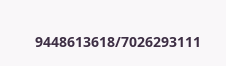9448613618/7026293111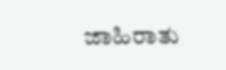ಜಾಹಿರಾತು